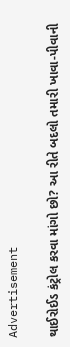Advertisement

થાઈરોઈડ કંટ્રોલ કરવા માંગો છો? આ રીતે બદલો તમારી ખાવા-પીવાની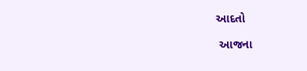આદતો

 આજના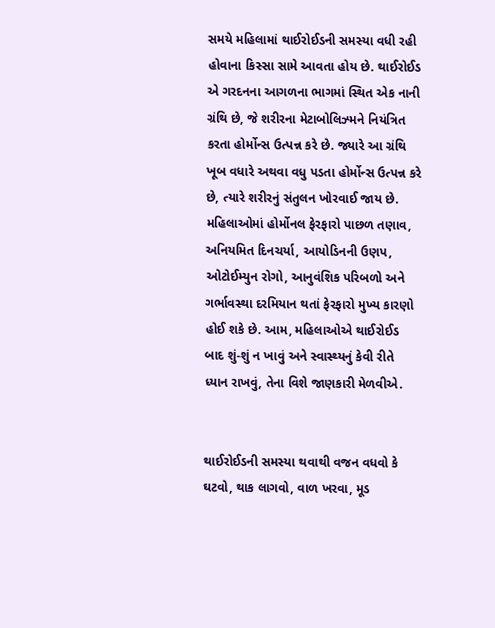સમયે મહિલામાં થાઈરોઈડની સમસ્યા વધી રહી હોવાના કિસ્સા સામે આવતા હોય છે. થાઈરોઈડ એ ગરદનના આગળના ભાગમાં સ્થિત એક નાની ગ્રંથિ છે, જે શરીરના મેટાબોલિઝ્મને નિયંત્રિત કરતા હોર્મોન્સ ઉત્પન્ન કરે છે. જ્યારે આ ગ્રંથિ ખૂબ વધારે અથવા વધુ પડતા હોર્મોન્સ ઉત્પન્ન કરે છે, ત્યારે શરીરનું સંતુલન ખોરવાઈ જાય છે. મહિલાઓમાં હોર્મોનલ ફેરફારો પાછળ તણાવ, અનિયમિત દિનચર્યા, આયોડિનની ઉણપ, ઓટોઈમ્યુન રોગો, આનુવંશિક પરિબળો અને ગર્ભાવસ્થા દરમિયાન થતાં ફેરફારો મુખ્ય કારણો હોઈ શકે છે. આમ, મહિલાઓએ થાઈરોઈડ બાદ શું-શું ન ખાવું અને સ્વાસ્થ્યનું કેવી રીતે ધ્યાન રાખવું, તેના વિશે જાણકારી મેળવીએ.


થાઈરોઈડની સમસ્યા થવાથી વજન વધવો કે ઘટવો, થાક લાગવો, વાળ ખરવા, મૂડ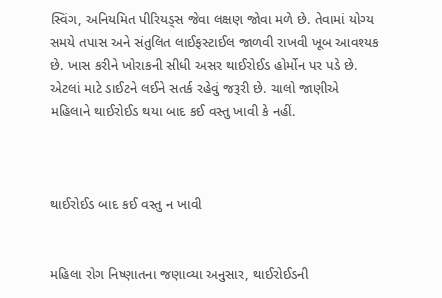સ્વિંગ, અનિયમિત પીરિયડ્સ જેવા લક્ષણ જોવા મળે છે. તેવામાં યોગ્ય સમયે તપાસ અને સંતુલિત લાઈફસ્ટાઈલ જાળવી રાખવી ખૂબ આવશ્યક છે. ખાસ કરીને ખોરાકની સીધી અસર થાઈરોઈડ હોર્મોન પર પડે છે. એટલાં માટે ડાઈટને લઈને સતર્ક રહેવું જરૂરી છે. ચાલો જાણીએ મહિલાને થાઈરોઈડ થયા બાદ કઈ વસ્તુ ખાવી કે નહીં.



થાઈરોઈડ બાદ કઈ વસ્તુ ન ખાવી


મહિલા રોગ નિષ્ણાતના જણાવ્યા અનુસાર, થાઈરોઈડની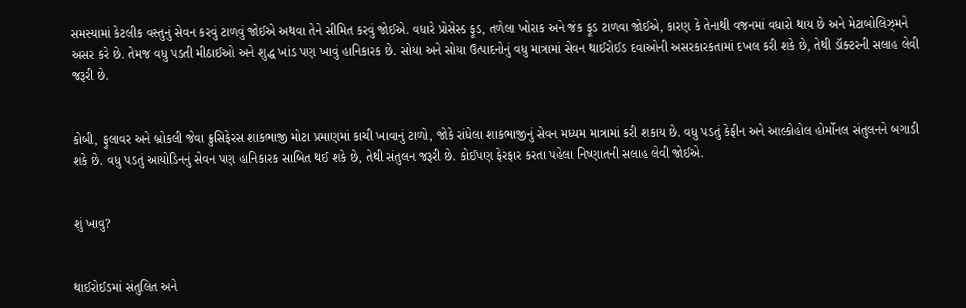સમસ્યામાં કેટલીક વસ્તુનું સેવન કરવું ટાળવું જોઈએ અથવા તેને સીમિત કરવું જોઈએ. વધારે પ્રોસેસ્ડ ફૂડ, તળેલા ખોરાક અને જંક ફૂડ ટાળવા જોઈએ, કારણ કે તેનાથી વજનમાં વધારો થાય છે અને મેટાબોલિઝ્મને અસર કરે છે. તેમજ વધુ પડતી મીઠાઈઓ અને શુદ્ધ ખાંડ પણ ખાવું હાનિકારક છે. સોયા અને સોયા ઉત્પાદનોનું વધુ માત્રામાં સેવન થાઈરોઈડ દવાઓની અસરકારકતામાં દખલ કરી શકે છે, તેથી ડૉક્ટરની સલાહ લેવી જરૂરી છે.


કોબી, ફુલાવર અને બ્રોકલી જેવા ક્રુસિફેરસ શાકભાજી મોટા પ્રમાણમાં કાચી ખાવાનું ટાળો, જોકે રાંધેલા શાકભાજીનું સેવન મધ્યમ માત્રામાં કરી શકાય છે. વધુ પડતું કેફીન અને આલ્કોહોલ હોર્મોનલ સંતુલનને બગાડી શકે છે. વધુ પડતું આયોડિનનું સેવન પણ હાનિકારક સાબિત થઈ શકે છે, તેથી સંતુલન જરૂરી છે. કોઈપણ ફેરફાર કરતા પહેલા નિષ્ણાતની સલાહ લેવી જોઈએ.


શું ખાવુ?


થાઈરોઈડમાં સંતુલિત અને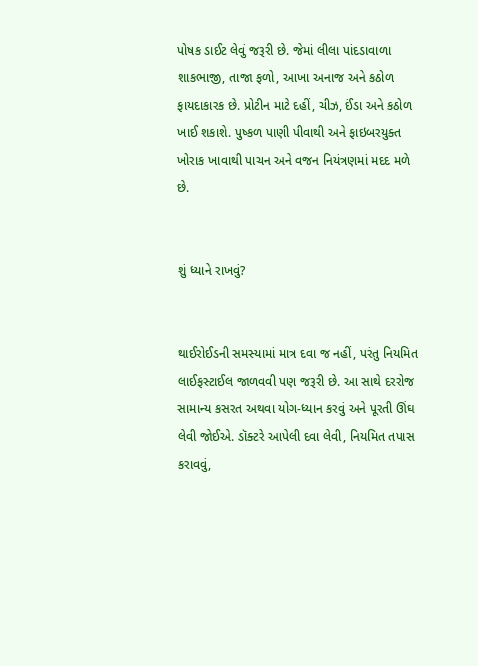પોષક ડાઈટ લેવું જરૂરી છે. જેમાં લીલા પાંદડાવાળા શાકભાજી, તાજા ફળો, આખા અનાજ અને કઠોળ ફાયદાકારક છે. પ્રોટીન માટે દહીં, ચીઝ, ઈંડા અને કઠોળ ખાઈ શકાશે. પુષ્કળ પાણી પીવાથી અને ફાઇબરયુક્ત ખોરાક ખાવાથી પાચન અને વજન નિયંત્રણમાં મદદ મળે છે.


શું ધ્યાને રાખવું?


થાઈરોઈડની સમસ્યામાં માત્ર દવા જ નહીં, પરંતુ નિયમિત લાઈફસ્ટાઈલ જાળવવી પણ જરૂરી છે. આ સાથે દરરોજ સામાન્ય કસરત અથવા યોગ-ધ્યાન કરવું અને પૂરતી ઊંઘ લેવી જોઈએ. ડૉક્ટરે આપેલી દવા લેવી, નિયમિત તપાસ કરાવવું,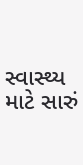સ્વાસ્થ્ય માટે સારું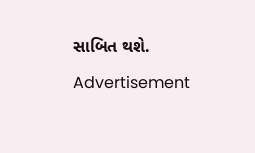સાબિત થશે.

Advertisement